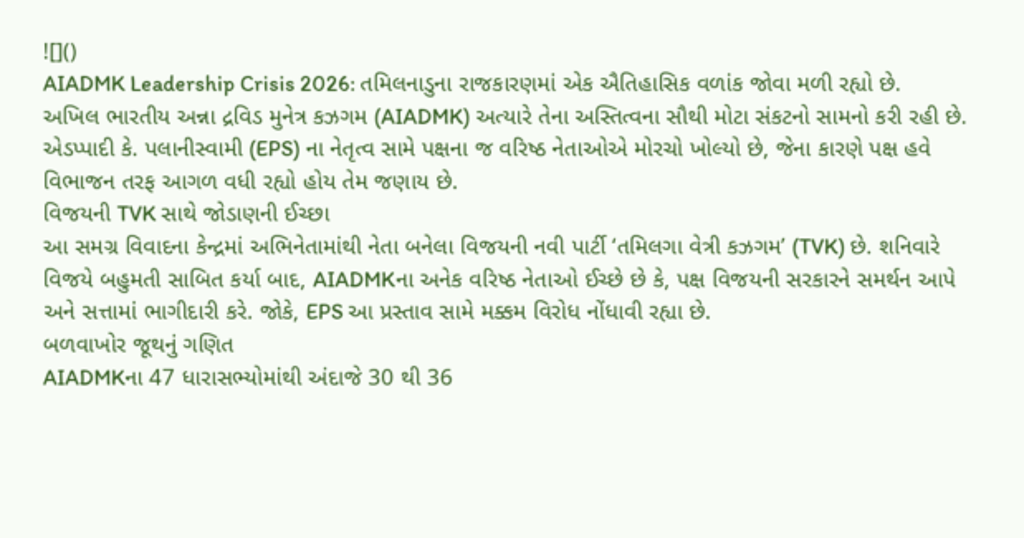![]()
AIADMK Leadership Crisis 2026: તમિલનાડુના રાજકારણમાં એક ઐતિહાસિક વળાંક જોવા મળી રહ્યો છે. અખિલ ભારતીય અન્ના દ્રવિડ મુનેત્ર કઝગમ (AIADMK) અત્યારે તેના અસ્તિત્વના સૌથી મોટા સંકટનો સામનો કરી રહી છે. એડપ્પાદી કે. પલાનીસ્વામી (EPS) ના નેતૃત્વ સામે પક્ષના જ વરિષ્ઠ નેતાઓએ મોરચો ખોલ્યો છે, જેના કારણે પક્ષ હવે વિભાજન તરફ આગળ વધી રહ્યો હોય તેમ જણાય છે.
વિજયની TVK સાથે જોડાણની ઈચ્છા
આ સમગ્ર વિવાદના કેન્દ્રમાં અભિનેતામાંથી નેતા બનેલા વિજયની નવી પાર્ટી ‘તમિલગા વેત્રી કઝગમ’ (TVK) છે. શનિવારે વિજયે બહુમતી સાબિત કર્યા બાદ, AIADMKના અનેક વરિષ્ઠ નેતાઓ ઈચ્છે છે કે, પક્ષ વિજયની સરકારને સમર્થન આપે અને સત્તામાં ભાગીદારી કરે. જોકે, EPS આ પ્રસ્તાવ સામે મક્કમ વિરોધ નોંધાવી રહ્યા છે.
બળવાખોર જૂથનું ગણિત
AIADMKના 47 ધારાસભ્યોમાંથી અંદાજે 30 થી 36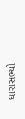ધારાસભ્યો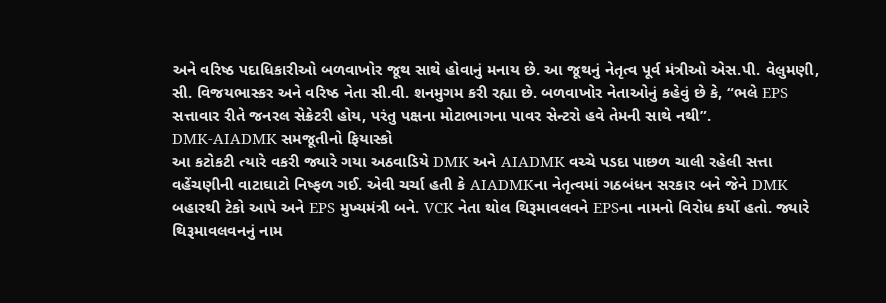અને વરિષ્ઠ પદાધિકારીઓ બળવાખોર જૂથ સાથે હોવાનું મનાય છે. આ જૂથનું નેતૃત્વ પૂર્વ મંત્રીઓ એસ.પી. વેલુમણી, સી. વિજયભાસ્કર અને વરિષ્ઠ નેતા સી.વી. શનમુગમ કરી રહ્યા છે. બળવાખોર નેતાઓનું કહેવું છે કે, “ભલે EPS સત્તાવાર રીતે જનરલ સેક્રેટરી હોય, પરંતુ પક્ષના મોટાભાગના પાવર સેન્ટરો હવે તેમની સાથે નથી”.
DMK-AIADMK સમજૂતીનો ફિયાસ્કો
આ કટોકટી ત્યારે વકરી જ્યારે ગયા અઠવાડિયે DMK અને AIADMK વચ્ચે પડદા પાછળ ચાલી રહેલી સત્તા વહેંચણીની વાટાઘાટો નિષ્ફળ ગઈ. એવી ચર્ચા હતી કે AIADMKના નેતૃત્વમાં ગઠબંધન સરકાર બને જેને DMK બહારથી ટેકો આપે અને EPS મુખ્યમંત્રી બને. VCK નેતા થોલ થિરૂમાવલવને EPSના નામનો વિરોધ કર્યો હતો. જ્યારે થિરૂમાવલવનનું નામ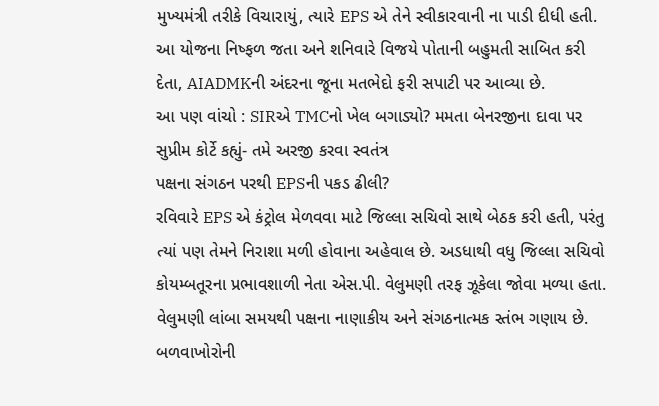મુખ્યમંત્રી તરીકે વિચારાયું, ત્યારે EPS એ તેને સ્વીકારવાની ના પાડી દીધી હતી. આ યોજના નિષ્ફળ જતા અને શનિવારે વિજયે પોતાની બહુમતી સાબિત કરી દેતા, AIADMKની અંદરના જૂના મતભેદો ફરી સપાટી પર આવ્યા છે.
આ પણ વાંચો : SIRએ TMCનો ખેલ બગાડ્યો? મમતા બેનરજીના દાવા પર સુપ્રીમ કોર્ટે કહ્યું- તમે અરજી કરવા સ્વતંત્ર
પક્ષના સંગઠન પરથી EPSની પકડ ઢીલી?
રવિવારે EPS એ કંટ્રોલ મેળવવા માટે જિલ્લા સચિવો સાથે બેઠક કરી હતી, પરંતુ ત્યાં પણ તેમને નિરાશા મળી હોવાના અહેવાલ છે. અડધાથી વધુ જિલ્લા સચિવો કોયમ્બતૂરના પ્રભાવશાળી નેતા એસ.પી. વેલુમણી તરફ ઝૂકેલા જોવા મળ્યા હતા. વેલુમણી લાંબા સમયથી પક્ષના નાણાકીય અને સંગઠનાત્મક સ્તંભ ગણાય છે.
બળવાખોરોની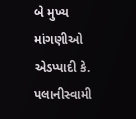બે મુખ્ય માંગણીઓ
એડપ્પાદી કે. પલાનીસ્વામી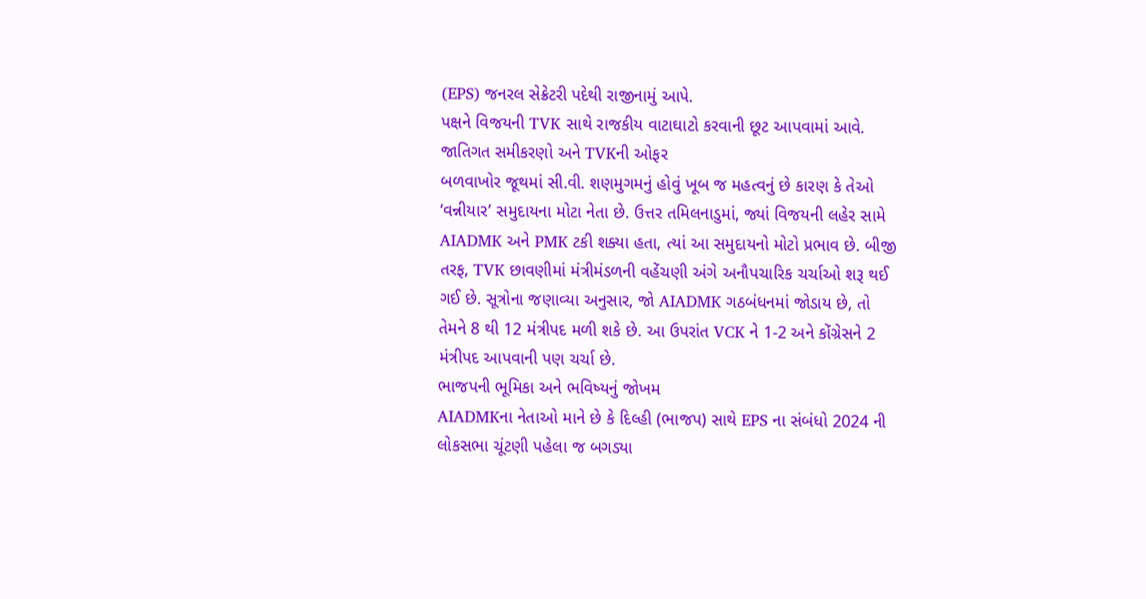(EPS) જનરલ સેક્રેટરી પદેથી રાજીનામું આપે.
પક્ષને વિજયની TVK સાથે રાજકીય વાટાઘાટો કરવાની છૂટ આપવામાં આવે.
જાતિગત સમીકરણો અને TVKની ઓફર
બળવાખોર જૂથમાં સી.વી. શણમુગમનું હોવું ખૂબ જ મહત્વનું છે કારણ કે તેઓ ‘વન્નીયાર’ સમુદાયના મોટા નેતા છે. ઉત્તર તમિલનાડુમાં, જ્યાં વિજયની લહેર સામે AIADMK અને PMK ટકી શક્યા હતા, ત્યાં આ સમુદાયનો મોટો પ્રભાવ છે. બીજી તરફ, TVK છાવણીમાં મંત્રીમંડળની વહેંચણી અંગે અનૌપચારિક ચર્ચાઓ શરૂ થઈ ગઈ છે. સૂત્રોના જણાવ્યા અનુસાર, જો AIADMK ગઠબંધનમાં જોડાય છે, તો તેમને 8 થી 12 મંત્રીપદ મળી શકે છે. આ ઉપરાંત VCK ને 1-2 અને કોંગ્રેસને 2 મંત્રીપદ આપવાની પણ ચર્ચા છે.
ભાજપની ભૂમિકા અને ભવિષ્યનું જોખમ
AIADMKના નેતાઓ માને છે કે દિલ્હી (ભાજપ) સાથે EPS ના સંબંધો 2024 ની લોકસભા ચૂંટણી પહેલા જ બગડ્યા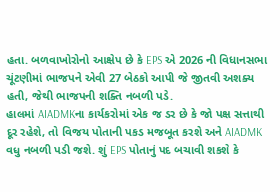હતા. બળવાખોરોનો આક્ષેપ છે કે EPS એ 2026 ની વિધાનસભા ચૂંટણીમાં ભાજપને એવી 27 બેઠકો આપી જે જીતવી અશક્ય હતી, જેથી ભાજપની શક્તિ નબળી પડે.
હાલમાં AIADMKના કાર્યકરોમાં એક જ ડર છે કે જો પક્ષ સત્તાથી દૂર રહેશે, તો વિજય પોતાની પકડ મજબૂત કરશે અને AIADMK વધુ નબળી પડી જશે. શું EPS પોતાનું પદ બચાવી શકશે કે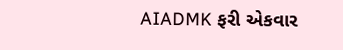AIADMK ફરી એકવાર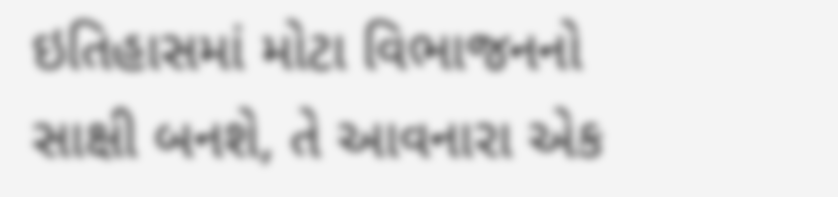ઇતિહાસમાં મોટા વિભાજનનો સાક્ષી બનશે, તે આવનારા એક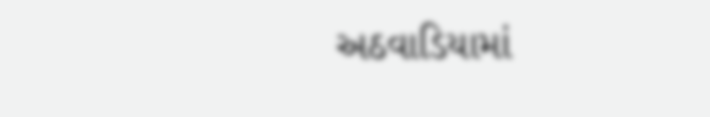અઠવાડિયામાં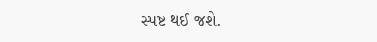સ્પષ્ટ થઈ જશે.